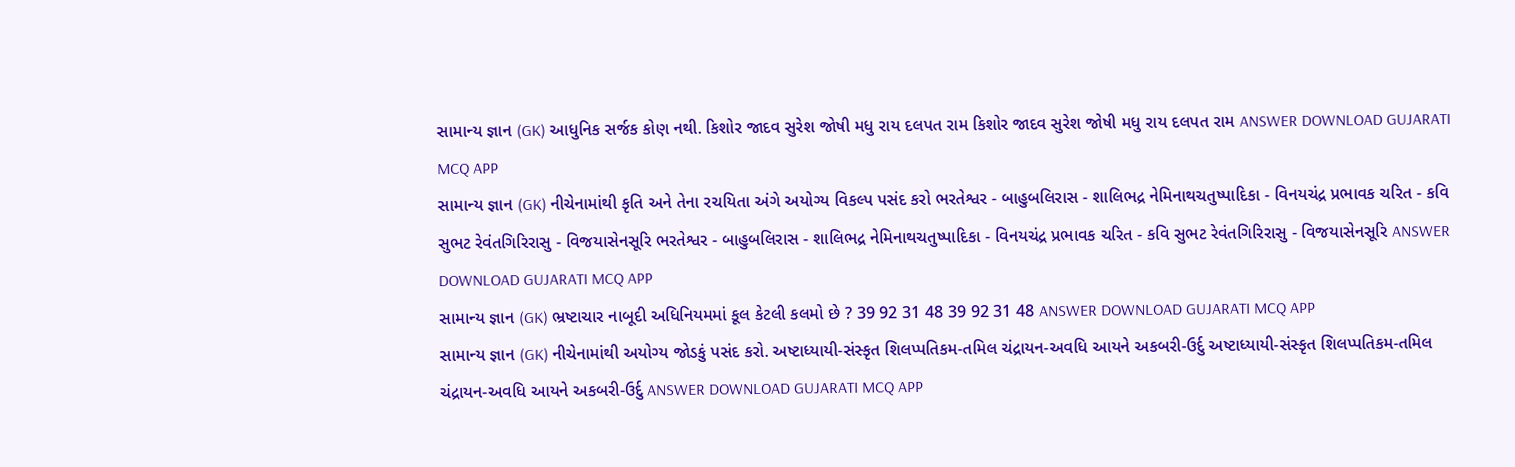સામાન્ય જ્ઞાન (GK) આધુનિક સર્જક કોણ નથી. કિશોર જાદવ સુરેશ જોષી મધુ રાય દલપત રામ કિશોર જાદવ સુરેશ જોષી મધુ રાય દલપત રામ ANSWER DOWNLOAD GUJARATI MCQ APP
સામાન્ય જ્ઞાન (GK) નીચેનામાંથી કૃતિ અને તેના રચયિતા અંગે અયોગ્ય વિકલ્પ પસંદ કરો ભરતેશ્વર - બાહુબલિરાસ - શાલિભદ્ર નેમિનાથચતુષ્પાદિકા - વિનયચંદ્ર પ્રભાવક ચરિત - કવિ સુભટ રેવંતગિરિરાસુ - વિજયાસેનસૂરિ ભરતેશ્વર - બાહુબલિરાસ - શાલિભદ્ર નેમિનાથચતુષ્પાદિકા - વિનયચંદ્ર પ્રભાવક ચરિત - કવિ સુભટ રેવંતગિરિરાસુ - વિજયાસેનસૂરિ ANSWER DOWNLOAD GUJARATI MCQ APP
સામાન્ય જ્ઞાન (GK) ભ્રષ્ટાચાર નાબૂદી અધિનિયમમાં કૂલ કેટલી કલમો છે ? 39 92 31 48 39 92 31 48 ANSWER DOWNLOAD GUJARATI MCQ APP
સામાન્ય જ્ઞાન (GK) નીચેનામાંથી અયોગ્ય જોડકું પસંદ કરો. અષ્ટાધ્યાયી-સંસ્કૃત શિલપ્પતિકમ-તમિલ ચંદ્રાયન-અવધિ આયને અકબરી-ઉર્દુ અષ્ટાધ્યાયી-સંસ્કૃત શિલપ્પતિકમ-તમિલ ચંદ્રાયન-અવધિ આયને અકબરી-ઉર્દુ ANSWER DOWNLOAD GUJARATI MCQ APP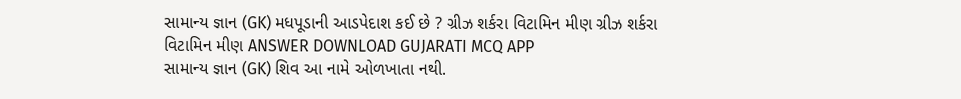સામાન્ય જ્ઞાન (GK) મધપૂડાની આડપેદાશ કઈ છે ? ગ્રીઝ શર્કરા વિટામિન મીણ ગ્રીઝ શર્કરા વિટામિન મીણ ANSWER DOWNLOAD GUJARATI MCQ APP
સામાન્ય જ્ઞાન (GK) શિવ આ નામે ઓળખાતા નથી.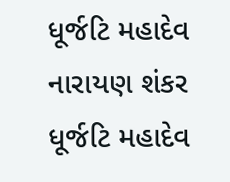ધૂર્જટિ મહાદેવ નારાયણ શંકર ધૂર્જટિ મહાદેવ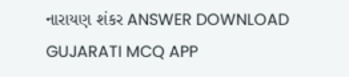નારાયણ શંકર ANSWER DOWNLOAD GUJARATI MCQ APP